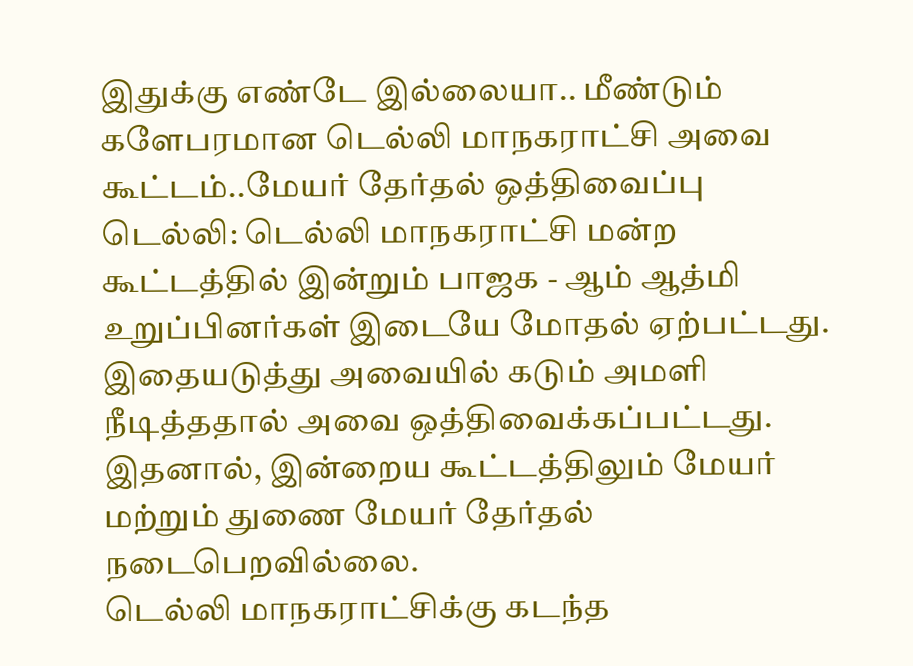இதுக்கு எண்டே இல்லையா.. மீண்டும் களேபரமான டெல்லி மாநகராட்சி அவை கூட்டம்..மேயர் தேர்தல் ஒத்திவைப்பு
டெல்லி: டெல்லி மாநகராட்சி மன்ற கூட்டத்தில் இன்றும் பாஜக - ஆம் ஆத்மி உறுப்பினர்கள் இடையே மோதல் ஏற்பட்டது. இதையடுத்து அவையில் கடும் அமளி நீடித்ததால் அவை ஒத்திவைக்கப்பட்டது. இதனால், இன்றைய கூட்டத்திலும் மேயர் மற்றும் துணை மேயர் தேர்தல் நடைபெறவில்லை.
டெல்லி மாநகராட்சிக்கு கடந்த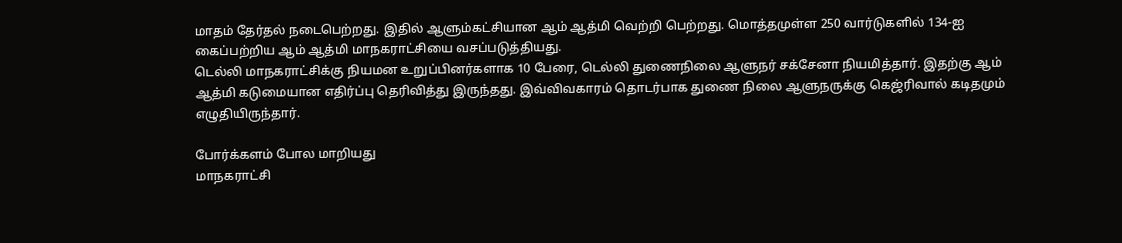மாதம் தேர்தல் நடைபெற்றது. இதில் ஆளும்கட்சியான ஆம் ஆத்மி வெற்றி பெற்றது. மொத்தமுள்ள 250 வார்டுகளில் 134-ஐ கைப்பற்றிய ஆம் ஆத்மி மாநகராட்சியை வசப்படுத்தியது.
டெல்லி மாநகராட்சிக்கு நியமன உறுப்பினர்களாக 10 பேரை, டெல்லி துணைநிலை ஆளுநர் சக்சேனா நியமித்தார். இதற்கு ஆம் ஆத்மி கடுமையான எதிர்ப்பு தெரிவித்து இருந்தது. இவ்விவகாரம் தொடர்பாக துணை நிலை ஆளுநருக்கு கெஜ்ரிவால் கடிதமும் எழுதியிருந்தார்.

போர்க்களம் போல மாறியது
மாநகராட்சி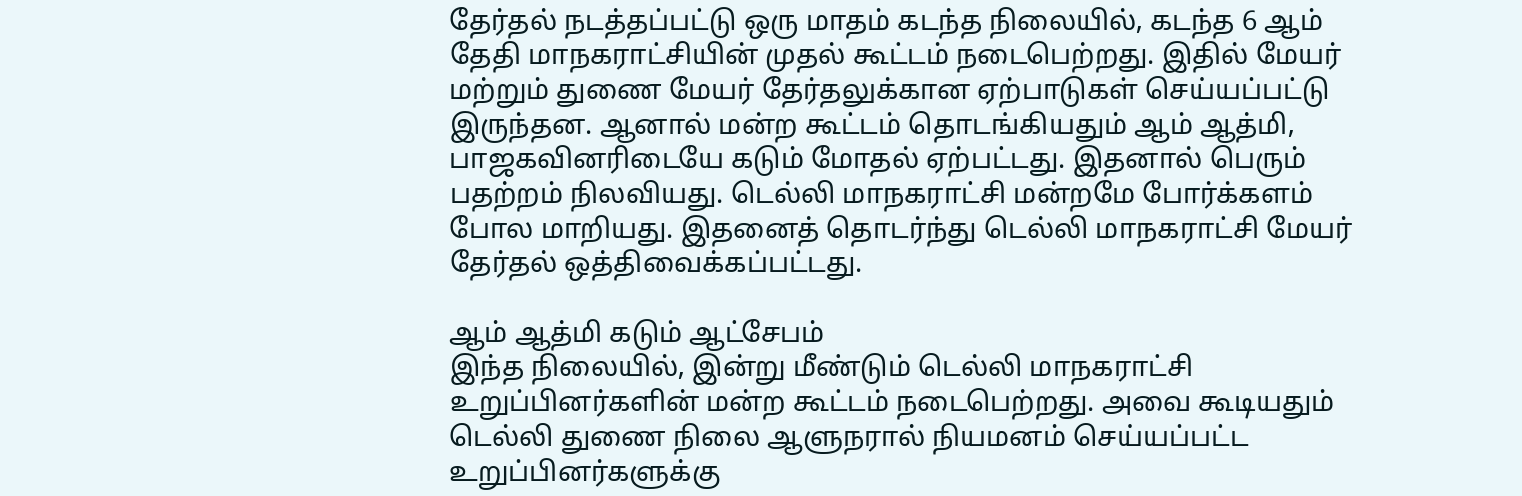தேர்தல் நடத்தப்பட்டு ஒரு மாதம் கடந்த நிலையில், கடந்த 6 ஆம் தேதி மாநகராட்சியின் முதல் கூட்டம் நடைபெற்றது. இதில் மேயர் மற்றும் துணை மேயர் தேர்தலுக்கான ஏற்பாடுகள் செய்யப்பட்டு இருந்தன. ஆனால் மன்ற கூட்டம் தொடங்கியதும் ஆம் ஆத்மி, பாஜகவினரிடையே கடும் மோதல் ஏற்பட்டது. இதனால் பெரும் பதற்றம் நிலவியது. டெல்லி மாநகராட்சி மன்றமே போர்க்களம் போல மாறியது. இதனைத் தொடர்ந்து டெல்லி மாநகராட்சி மேயர் தேர்தல் ஒத்திவைக்கப்பட்டது.

ஆம் ஆத்மி கடும் ஆட்சேபம்
இந்த நிலையில், இன்று மீண்டும் டெல்லி மாநகராட்சி உறுப்பினர்களின் மன்ற கூட்டம் நடைபெற்றது. அவை கூடியதும் டெல்லி துணை நிலை ஆளுநரால் நியமனம் செய்யப்பட்ட உறுப்பினர்களுக்கு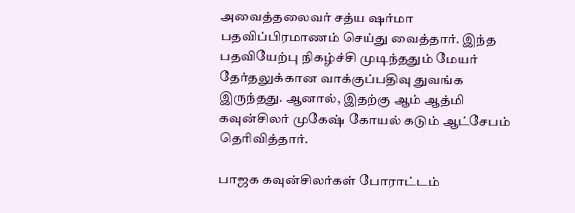அவைத்தலைவர் சத்ய ஷர்மா பதவிப்பிரமாணம் செய்து வைத்தார். இந்த பதவியேற்பு நிகழ்ச்சி முடிந்ததும் மேயர் தேர்தலுக்கான வாக்குப்பதிவு துவங்க இருந்தது. ஆனால், இதற்கு ஆம் ஆத்மி கவுன்சிலர் முகேஷ் கோயல் கடும் ஆட்சேபம் தெரிவித்தார்.

பாஜக கவுன்சிலர்கள் போராட்டம்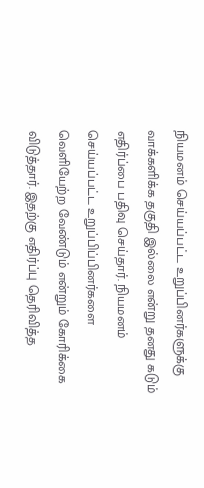நியமனம் செய்யப்பட்ட உறுப்பினர்களுக்கு வாக்களிக்க தகுதி இல்லை என்று தனது கடும் எதிர்ப்பை பதிவு செய்தார். நியமனம் செய்யப்பட்ட உறுப்பிப்பினர்களை வெளியேற்ற வேண்டும் என்றும் கோரிக்கை விடுத்தார். இதற்கு எதிர்ப்பு தெரிவித்த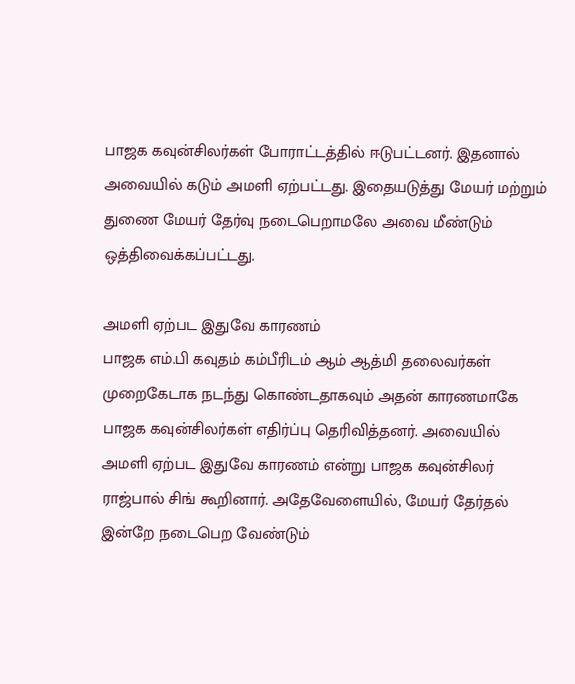பாஜக கவுன்சிலர்கள் போராட்டத்தில் ஈடுபட்டனர். இதனால் அவையில் கடும் அமளி ஏற்பட்டது. இதையடுத்து மேயர் மற்றும் துணை மேயர் தேர்வு நடைபெறாமலே அவை மீண்டும் ஒத்திவைக்கப்பட்டது.

அமளி ஏற்பட இதுவே காரணம்
பாஜக எம்.பி கவுதம் கம்பீரிடம் ஆம் ஆத்மி தலைவர்கள் முறைகேடாக நடந்து கொண்டதாகவும் அதன் காரணமாகே பாஜக கவுன்சிலர்கள் எதிர்ப்பு தெரிவித்தனர். அவையில் அமளி ஏற்பட இதுவே காரணம் என்று பாஜக கவுன்சிலர் ராஜ்பால் சிங் கூறினார். அதேவேளையில், மேயர் தேர்தல் இன்றே நடைபெற வேண்டும்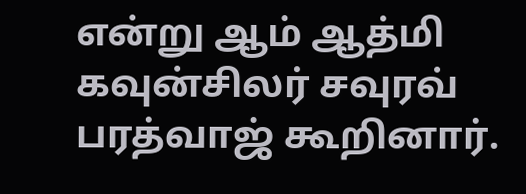என்று ஆம் ஆத்மி கவுன்சிலர் சவுரவ் பரத்வாஜ் கூறினார்.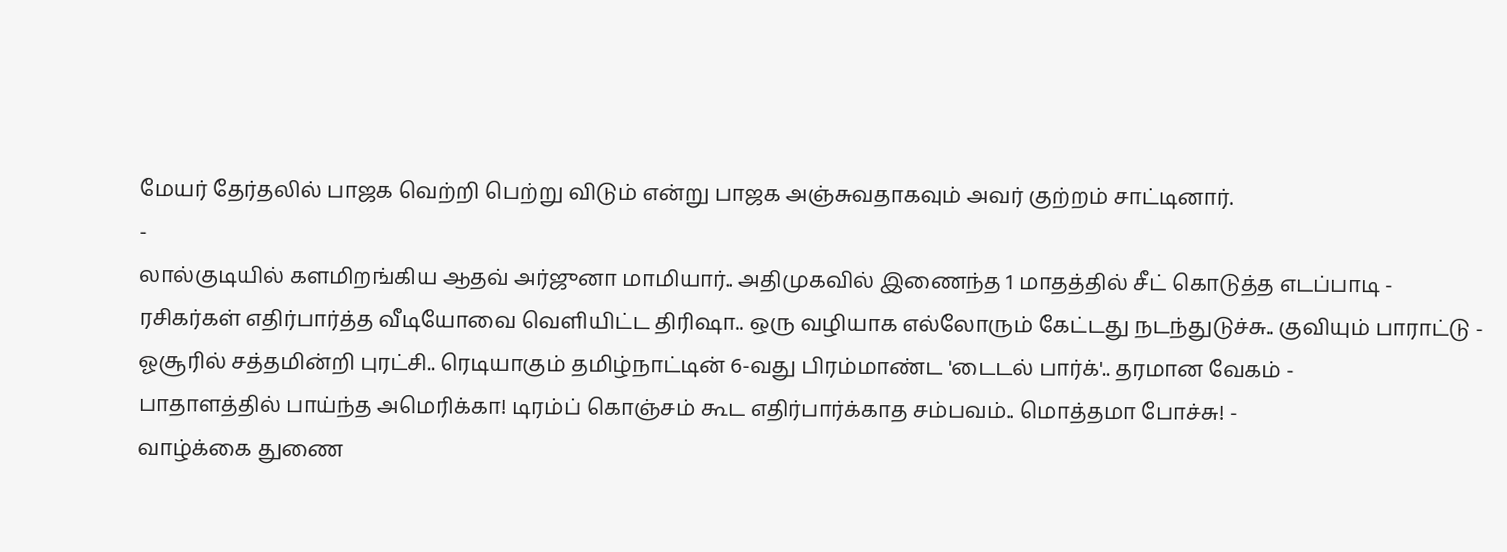மேயர் தேர்தலில் பாஜக வெற்றி பெற்று விடும் என்று பாஜக அஞ்சுவதாகவும் அவர் குற்றம் சாட்டினார்.
-
லால்குடியில் களமிறங்கிய ஆதவ் அர்ஜுனா மாமியார்.. அதிமுகவில் இணைந்த 1 மாதத்தில் சீட் கொடுத்த எடப்பாடி -
ரசிகர்கள் எதிர்பார்த்த வீடியோவை வெளியிட்ட திரிஷா.. ஒரு வழியாக எல்லோரும் கேட்டது நடந்துடுச்சு.. குவியும் பாராட்டு -
ஓசூரில் சத்தமின்றி புரட்சி.. ரெடியாகும் தமிழ்நாட்டின் 6-வது பிரம்மாண்ட 'டைடல் பார்க்'.. தரமான வேகம் -
பாதாளத்தில் பாய்ந்த அமெரிக்கா! டிரம்ப் கொஞ்சம் கூட எதிர்பார்க்காத சம்பவம்.. மொத்தமா போச்சு! -
வாழ்க்கை துணை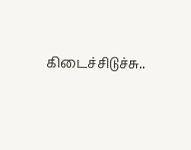கிடைச்சிடுச்சு..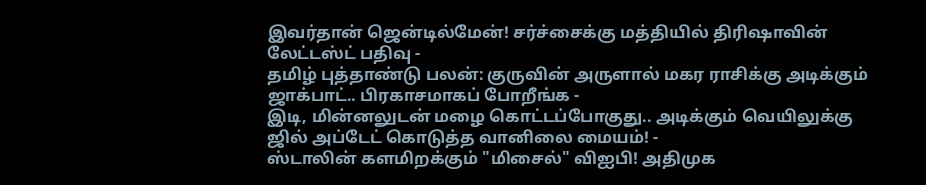இவர்தான் ஜென்டில்மேன்! சர்ச்சைக்கு மத்தியில் திரிஷாவின் லேட்டஸ்ட் பதிவு -
தமிழ் புத்தாண்டு பலன்: குருவின் அருளால் மகர ராசிக்கு அடிக்கும் ஜாக்பாட்.. பிரகாசமாகப் போறீங்க -
இடி, மின்னலுடன் மழை கொட்டப்போகுது.. அடிக்கும் வெயிலுக்கு ஜில் அப்டேட் கொடுத்த வானிலை மையம்! -
ஸ்டாலின் களமிறக்கும் "மிசைல்" விஐபி! அதிமுக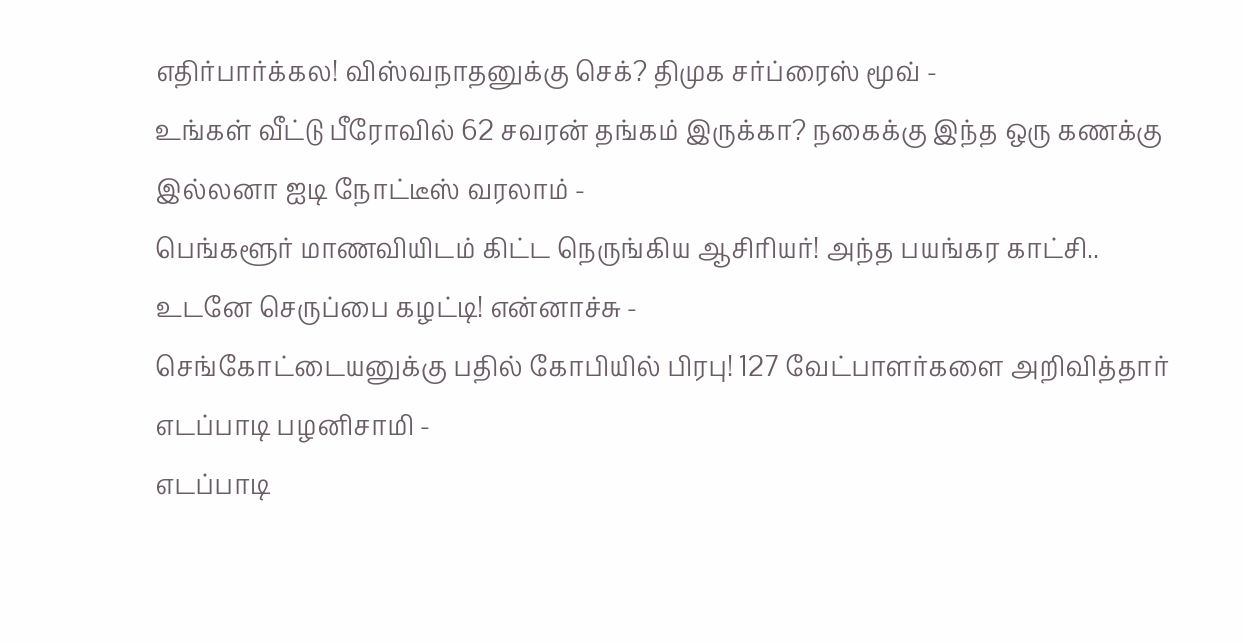எதிர்பார்க்கல! விஸ்வநாதனுக்கு செக்? திமுக சர்ப்ரைஸ் மூவ் -
உங்கள் வீட்டு பீரோவில் 62 சவரன் தங்கம் இருக்கா? நகைக்கு இந்த ஒரு கணக்கு இல்லனா ஐடி நோட்டீஸ் வரலாம் -
பெங்களூர் மாணவியிடம் கிட்ட நெருங்கிய ஆசிரியர்! அந்த பயங்கர காட்சி.. உடனே செருப்பை கழட்டி! என்னாச்சு -
செங்கோட்டையனுக்கு பதில் கோபியில் பிரபு! 127 வேட்பாளர்களை அறிவித்தார் எடப்பாடி பழனிசாமி -
எடப்பாடி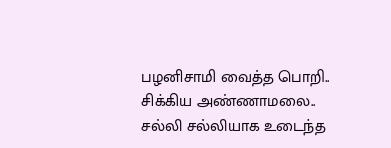பழனிசாமி வைத்த பொறி.. சிக்கிய அண்ணாமலை.. சல்லி சல்லியாக உடைந்த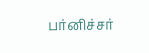பர்னிச்சர்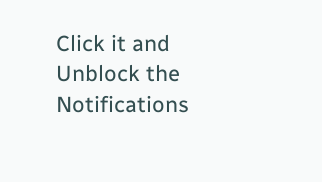Click it and Unblock the Notifications